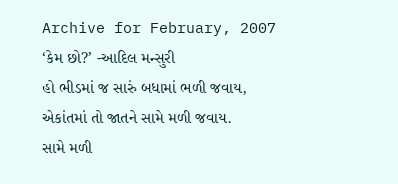Archive for February, 2007
‘કેમ છો?’ -આદિલ મન્સુરી
હો ભીડમાં જ સારું બધામાં ભળી જવાય,
એકાંતમાં તો જાતને સામે મળી જવાય.
સામે મળી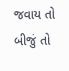જવાય તો બીજું તો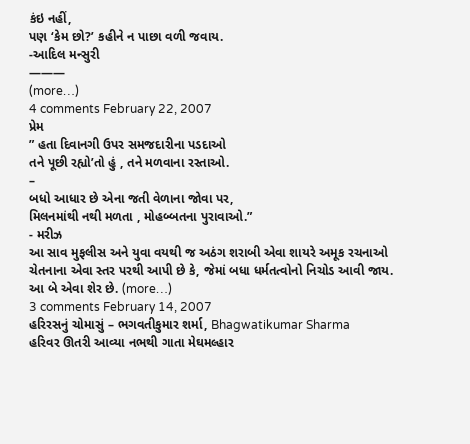કંઇ નહીં,
પણ ‘કેમ છો?’ કહીને ન પાછા વળી જવાય.
-આદિલ મન્સુરી
———
(more…)
4 comments February 22, 2007
પ્રેમ
” હતા દિવાનગી ઉપર સમજદારીના પડદાઓ
તને પૂછી રહ્યો’તો હું , તને મળવાના રસ્તાઓ.
–
બધો આધાર છે એના જતી વેળાના જોવા પર,
મિલનમાંથી નથી મળતા , મોહબ્બતના પુરાવાઓ.”
- મરીઝ
આ સાવ મુફલીસ અને યુવા વયથી જ અઠંગ શરાબી એવા શાયરે અમૂક રચનાઓ ચેતનાના એવા સ્તર પરથી આપી છે કે, જેમાં બધા ધર્મતત્વોનો નિચોડ આવી જાય. આ બે એવા શેર છે. (more…)
3 comments February 14, 2007
હરિરસનું ચોમાસું – ભગવતીકુમાર શર્મા, Bhagwatikumar Sharma
હરિવર ઊતરી આવ્યા નભથી ગાતા મેઘમલ્હાર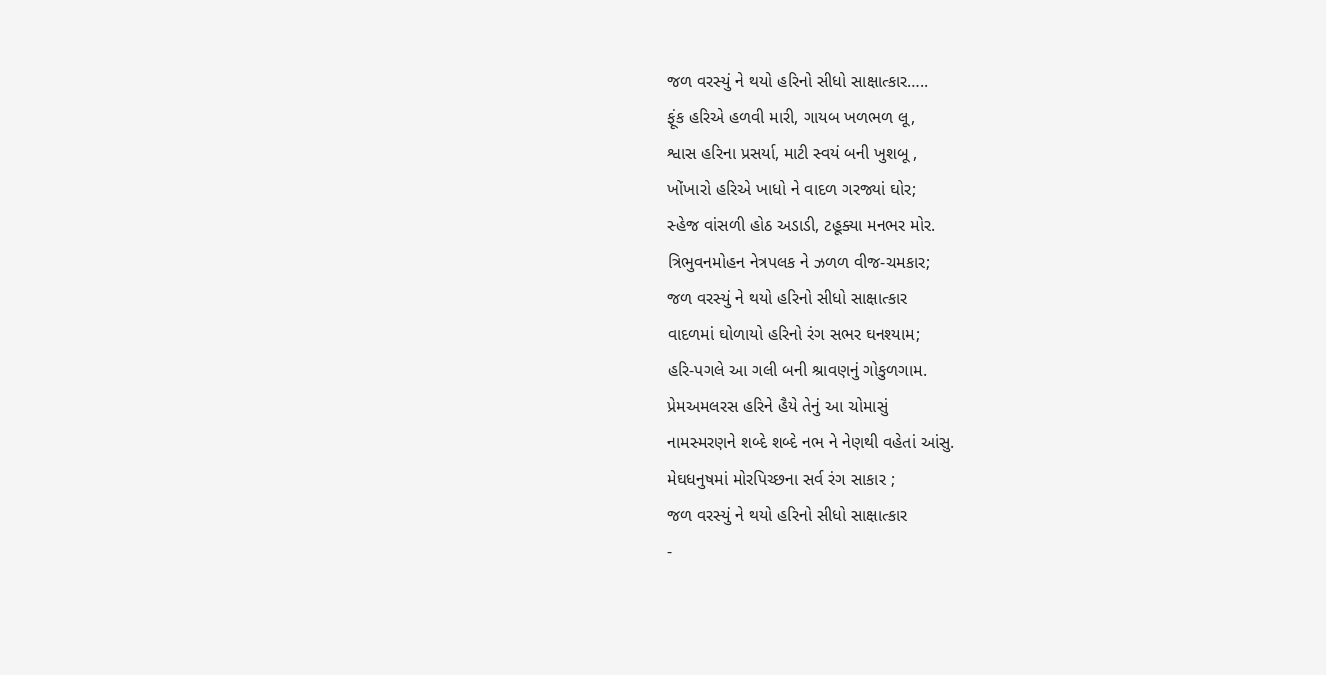જળ વરસ્યું ને થયો હરિનો સીધો સાક્ષાત્કાર…..
ફૂંક હરિએ હળવી મારી, ગાયબ ખળભળ લૂ,
શ્વાસ હરિના પ્રસર્યા, માટી સ્વયં બની ખુશબૂ ,
ખોંખારો હરિએ ખાધો ને વાદળ ગરજ્યાં ઘોર;
સ્હેજ વાંસળી હોઠ અડાડી, ટહૂક્યા મનભર મોર.
ત્રિભુવનમોહન નેત્રપલક ને ઝળળ વીજ-ચમકાર;
જળ વરસ્યું ને થયો હરિનો સીધો સાક્ષાત્કાર
વાદળમાં ઘોળાયો હરિનો રંગ સભર ઘનશ્યામ;
હરિ-પગલે આ ગલી બની શ્રાવણનું ગોકુળગામ.
પ્રેમઅમલરસ હરિને હૈયે તેનું આ ચોમાસું
નામસ્મરણને શબ્દે શબ્દે નભ ને નેણથી વહેતાં આંસુ.
મેઘધનુષમાં મોરપિચ્છના સર્વ રંગ સાકાર ;
જળ વરસ્યું ને થયો હરિનો સીધો સાક્ષાત્કાર
-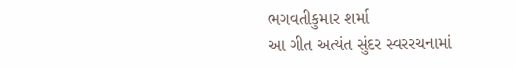ભગવતીકુમાર શર્મા
આ ગીત અત્યંત સુંદર સ્વરરચનામાં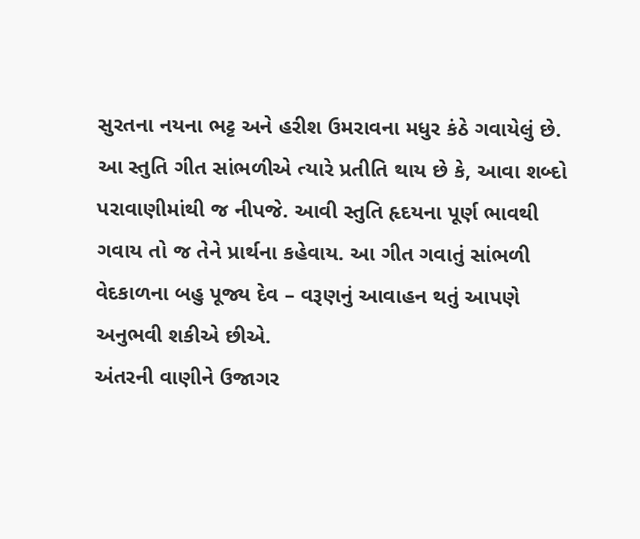સુરતના નયના ભટ્ટ અને હરીશ ઉમરાવના મધુર કંઠે ગવાયેલું છે. આ સ્તુતિ ગીત સાંભળીએ ત્યારે પ્રતીતિ થાય છે કે, આવા શબ્દો પરાવાણીમાંથી જ નીપજે. આવી સ્તુતિ હૃદયના પૂર્ણ ભાવથી ગવાય તો જ તેને પ્રાર્થના કહેવાય. આ ગીત ગવાતું સાંભળી વેદકાળના બહુ પૂજ્ય દેવ – વરૂણનું આવાહન થતું આપણે અનુભવી શકીએ છીએ.
અંતરની વાણીને ઉજાગર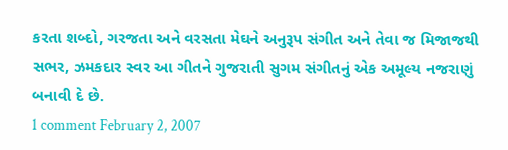કરતા શબ્દો, ગરજતા અને વરસતા મેઘને અનુરૂપ સંગીત અને તેવા જ મિજાજથી સભર, ઝમકદાર સ્વર આ ગીતને ગુજરાતી સુગમ સંગીતનું એક અમૂલ્ય નજરાણું બનાવી દે છે.
1 comment February 2, 2007